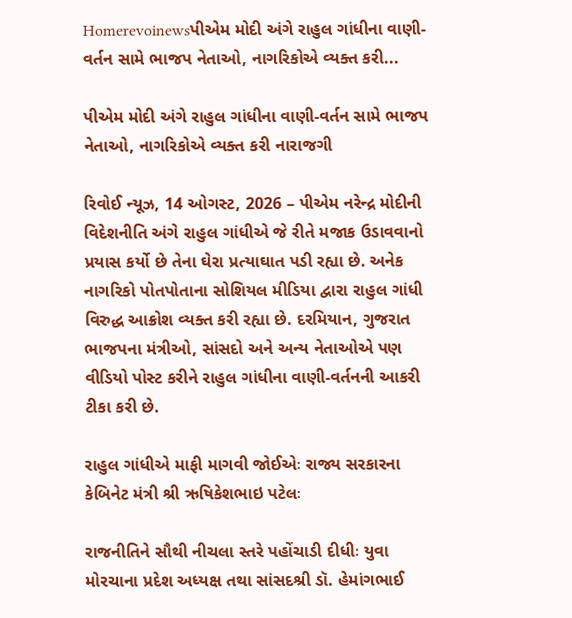Homerevoinewsપીએમ મોદી અંગે રાહુલ ગાંધીના વાણી-વર્તન સામે ભાજપ નેતાઓ, નાગરિકોએ વ્યક્ત કરી...

પીએમ મોદી અંગે રાહુલ ગાંધીના વાણી-વર્તન સામે ભાજપ નેતાઓ, નાગરિકોએ વ્યક્ત કરી નારાજગી

રિવોઈ ન્યૂઝ, 14 ઓગસ્ટ, 2026 – પીએમ નરેન્દ્ર મોદીની વિદેશનીતિ અંગે રાહુલ ગાંધીએ જે રીતે મજાક ઉડાવવાનો પ્રયાસ કર્યો છે તેના ઘેરા પ્રત્યાઘાત પડી રહ્યા છે. અનેક નાગરિકો પોતપોતાના સોશિયલ મીડિયા દ્વારા રાહુલ ગાંધી વિરુદ્ધ આક્રોશ વ્યક્ત કરી રહ્યા છે. દરમિયાન, ગુજરાત ભાજપના મંત્રીઓ, સાંસદો અને અન્ય નેતાઓએ પણ વીડિયો પોસ્ટ કરીને રાહુલ ગાંધીના વાણી-વર્તનની આકરી ટીકા કરી છે.

રાહુલ ગાંધીએ માફી માગવી જોઈએઃ રાજ્ય સરકારના કેબિનેટ મંત્રી શ્રી ઋષિકેશભાઇ પટેલઃ

રાજનીતિને સૌથી નીચલા સ્તરે પહોંચાડી દીધીઃ યુવા મોરચાના પ્રદેશ અધ્યક્ષ તથા સાંસદશ્રી ડૉ. હેમાંગભાઈ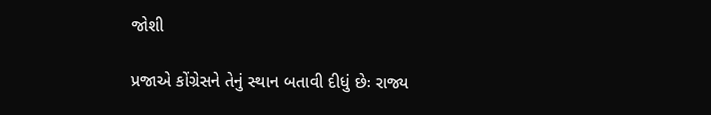જોશી

પ્રજાએ કોંગ્રેસને તેનું સ્થાન બતાવી દીધું છેઃ રાજ્ય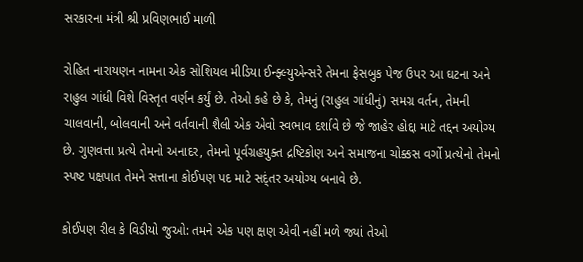સરકારના મંત્રી શ્રી પ્રવિણભાઈ માળી

રોહિત નારાયણન નામના એક સોશિયલ મીડિયા ઈન્ફ્લ્યુએન્સરે તેમના ફેસબુક પેજ ઉપર આ ઘટના અને રાહુલ ગાંધી વિશે વિસ્તૃત વર્ણન કર્યું છે. તેઓ કહે છે કે, તેમનું (રાહુલ ગાંધીનું) સમગ્ર વર્તન, તેમની ચાલવાની, બોલવાની અને વર્તવાની શૈલી એક એવો સ્વભાવ દર્શાવે છે જે જાહેર હોદ્દા માટે તદ્દન અયોગ્ય છે. ગુણવત્તા પ્રત્યે તેમનો અનાદર, તેમનો પૂર્વગ્રહયુક્ત દ્રષ્ટિકોણ અને સમાજના ચોક્કસ વર્ગો પ્રત્યેનો તેમનો સ્પષ્ટ પક્ષપાત તેમને સત્તાના કોઈપણ પદ માટે સદ્ંતર અયોગ્ય બનાવે છે.

કોઈપણ રીલ કે વિડીયો જુઓ: તમને એક પણ ક્ષણ એવી નહીં મળે જ્યાં તેઓ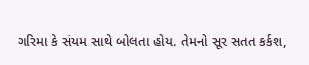ગરિમા કે સંયમ સાથે બોલતા હોય. તેમનો સૂર સતત કર્કશ,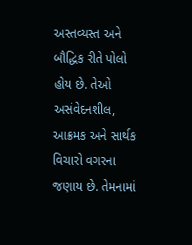અસ્તવ્યસ્ત અને બૌદ્ધિક રીતે પોલો હોય છે. તેઓ અસંવેદનશીલ, આક્રમક અને સાર્થક વિચારો વગરના જણાય છે. તેમનામાં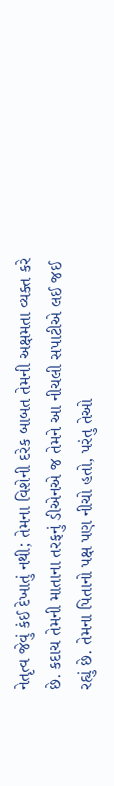નેતૃત્વ જેવું કંઈ દેખાતું નથી; તેમના વિશેની દરેક બાબત તેમની અક્ષમતા વ્યક્ત કરે છે. કદાચ તેમની માતાના તરફનું ડીએનએ જ તેમને આ નીચલી સપાટીએ લઈ જઈ રહ્યું છે. તેમના પિતાનો પક્ષ પણ નીચો હતો, પરંતુ તેઓ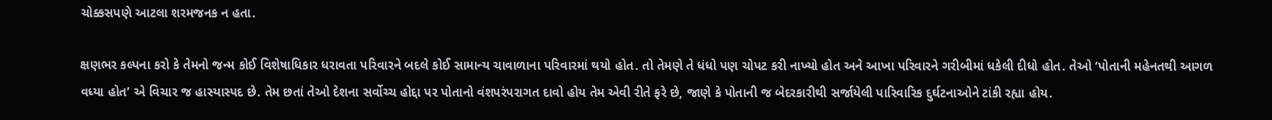ચોક્કસપણે આટલા શરમજનક ન હતા.

ક્ષણભર કલ્પના કરો કે તેમનો જન્મ કોઈ વિશેષાધિકાર ધરાવતા પરિવારને બદલે કોઈ સામાન્ય ચાવાળાના પરિવારમાં થયો હોત. તો તેમણે તે ધંધો પણ ચોપટ કરી નાખ્યો હોત અને આખા પરિવારને ગરીબીમાં ધકેલી દીધો હોત. તેઓ ‘પોતાની મહેનતથી આગળ વધ્યા હોત’ એ વિચાર જ હાસ્યાસ્પદ છે. તેમ છતાં તેઓ દેશના સર્વોચ્ચ હોદ્દા પર પોતાનો વંશપરંપરાગત દાવો હોય તેમ એવી રીતે ફરે છે, જાણે કે પોતાની જ બેદરકારીથી સર્જાયેલી પારિવારિક દુર્ઘટનાઓને ટાંકી રહ્યા હોય.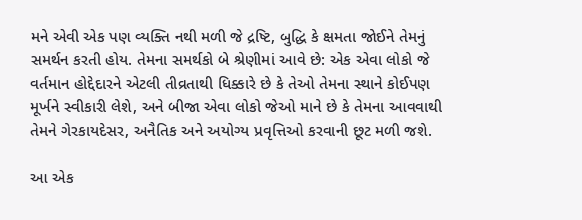મને એવી એક પણ વ્યક્તિ નથી મળી જે દ્રષ્ટિ, બુદ્ધિ કે ક્ષમતા જોઈને તેમનું સમર્થન કરતી હોય. તેમના સમર્થકો બે શ્રેણીમાં આવે છે: એક એવા લોકો જે વર્તમાન હોદ્દેદારને એટલી તીવ્રતાથી ધિક્કારે છે કે તેઓ તેમના સ્થાને કોઈપણ મૂર્ખને સ્વીકારી લેશે, અને બીજા એવા લોકો જેઓ માને છે કે તેમના આવવાથી તેમને ગેરકાયદેસર, અનૈતિક અને અયોગ્ય પ્રવૃત્તિઓ કરવાની છૂટ મળી જશે.

આ એક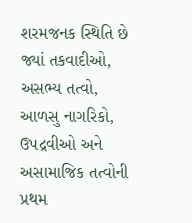શરમજનક સ્થિતિ છે જ્યાં તકવાદીઓ, અસભ્ય તત્વો, આળસુ નાગરિકો, ઉપદ્રવીઓ અને અસામાજિક તત્વોની પ્રથમ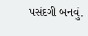પસંદગી બનવું.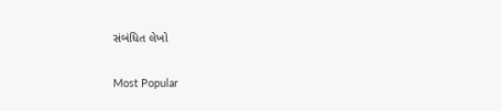સંબંધિત લેખો

Most Popular